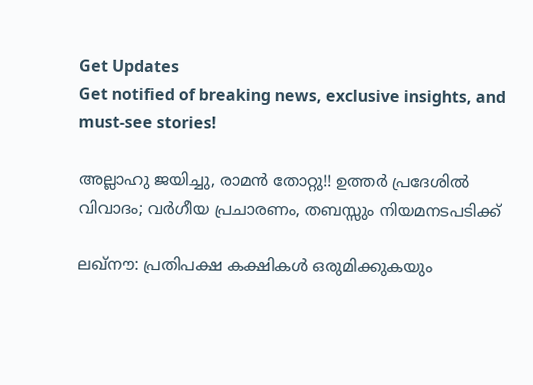Get Updates
Get notified of breaking news, exclusive insights, and must-see stories!

അല്ലാഹു ജയിച്ചു, രാമന്‍ തോറ്റു!! ഉത്തര്‍ പ്രദേശില്‍ വിവാദം; വര്‍ഗീയ പ്രചാരണം, തബസ്സും നിയമനടപടിക്ക്

ലഖ്‌നൗ: പ്രതിപക്ഷ കക്ഷികള്‍ ഒരുമിക്കുകയും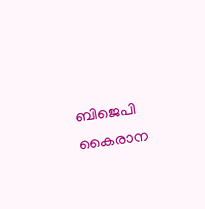ബിജെപി കൈരാന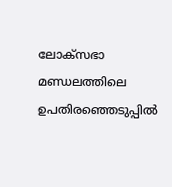ലോക്‌സഭാ മണ്ഡലത്തിലെ ഉപതിരഞ്ഞെടുപ്പില്‍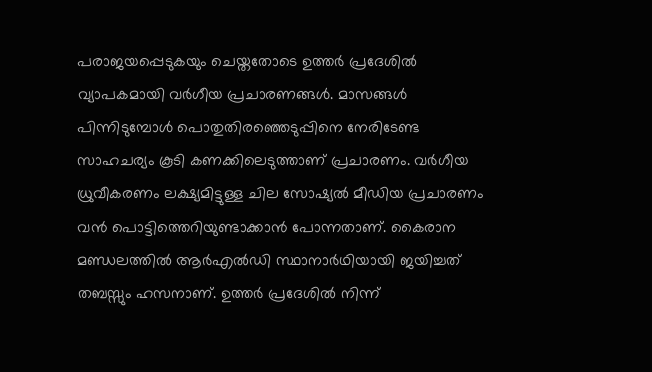പരാജയപ്പെടുകയും ചെയ്തതോടെ ഉത്തര്‍ പ്രദേശില്‍ വ്യാപകമായി വര്‍ഗീയ പ്രചാരണങ്ങള്‍. മാസങ്ങള്‍ പിന്നിടുമ്പോള്‍ പൊതുതിരഞ്ഞെടുപ്പിനെ നേരിടേണ്ട സാഹചര്യം കൂടി കണക്കിലെടുത്താണ് പ്രചാരണം. വര്‍ഗീയ ധ്രുവീകരണം ലക്ഷ്യമിട്ടുള്ള ചില സോഷ്യല്‍ മീഡിയ പ്രചാരണം വന്‍ പൊട്ടിത്തെറിയുണ്ടാക്കാന്‍ പോന്നതാണ്. കൈരാന മണ്ഡലത്തില്‍ ആര്‍എല്‍ഡി സ്ഥാനാര്‍ഥിയായി ജയിച്ചത് തബസ്സും ഹസനാണ്. ഉത്തര്‍ പ്രദേശില്‍ നിന്ന്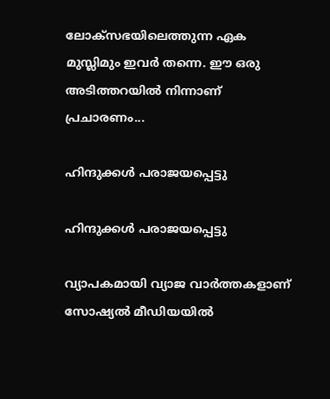ലോക്‌സഭയിലെത്തുന്ന ഏക മുസ്ലിമും ഇവര്‍ തന്നെ. ഈ ഒരു അടിത്തറയില്‍ നിന്നാണ് പ്രചാരണം...

ഹിന്ദുക്കള്‍ പരാജയപ്പെട്ടു

ഹിന്ദുക്കള്‍ പരാജയപ്പെട്ടു

വ്യാപകമായി വ്യാജ വാര്‍ത്തകളാണ് സോഷ്യല്‍ മീഡിയയില്‍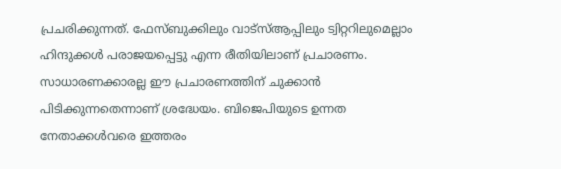പ്രചരിക്കുന്നത്. ഫേസ്ബുക്കിലും വാട്‌സ്ആപ്പിലും ട്വിറ്ററിലുമെല്ലാം ഹിന്ദുക്കള്‍ പരാജയപ്പെട്ടു എന്ന രീതിയിലാണ് പ്രചാരണം. സാധാരണക്കാരല്ല ഈ പ്രചാരണത്തിന് ചുക്കാന്‍ പിടിക്കുന്നതെന്നാണ് ശ്രദ്ധേയം. ബിജെപിയുടെ ഉന്നത നേതാക്കള്‍വരെ ഇത്തരം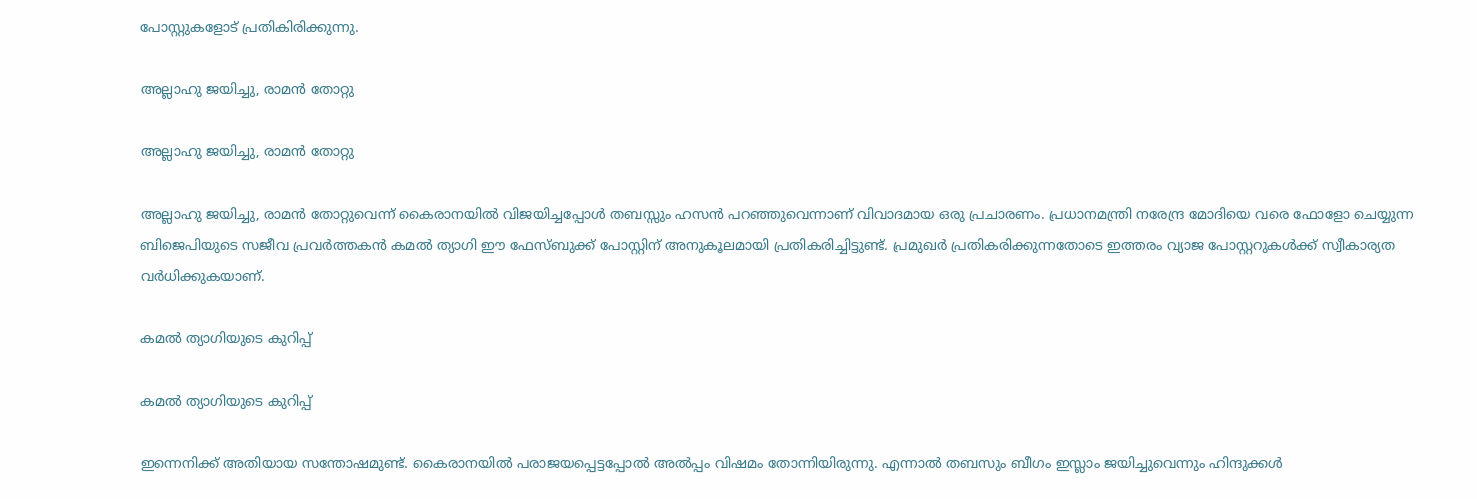പോസ്റ്റുകളോട് പ്രതികിരിക്കുന്നു.

അല്ലാഹു ജയിച്ചു, രാമന്‍ തോറ്റു

അല്ലാഹു ജയിച്ചു, രാമന്‍ തോറ്റു

അല്ലാഹു ജയിച്ചു, രാമന്‍ തോറ്റുവെന്ന് കൈരാനയില്‍ വിജയിച്ചപ്പോള്‍ തബസ്സും ഹസന്‍ പറഞ്ഞുവെന്നാണ് വിവാദമായ ഒരു പ്രചാരണം. പ്രധാനമന്ത്രി നരേന്ദ്ര മോദിയെ വരെ ഫോളോ ചെയ്യുന്ന ബിജെപിയുടെ സജീവ പ്രവര്‍ത്തകന്‍ കമല്‍ ത്യാഗി ഈ ഫേസ്ബുക്ക് പോസ്റ്റിന് അനുകൂലമായി പ്രതികരിച്ചിട്ടുണ്ട്. പ്രമുഖര്‍ പ്രതികരിക്കുന്നതോടെ ഇത്തരം വ്യാജ പോസ്റ്ററുകള്‍ക്ക് സ്വീകാര്യത വര്‍ധിക്കുകയാണ്.

കമല്‍ ത്യാഗിയുടെ കുറിപ്പ്

കമല്‍ ത്യാഗിയുടെ കുറിപ്പ്

ഇന്നെനിക്ക് അതിയായ സന്തോഷമുണ്ട്. കൈരാനയില്‍ പരാജയപ്പെട്ടപ്പോല്‍ അല്‍പ്പം വിഷമം തോന്നിയിരുന്നു. എന്നാല്‍ തബസും ബീഗം ഇസ്ലാം ജയിച്ചുവെന്നും ഹിന്ദുക്കള്‍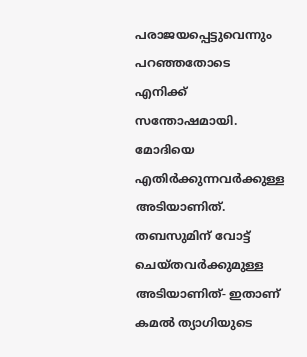പരാജയപ്പെട്ടുവെന്നും പറഞ്ഞതോടെ എനിക്ക് സന്തോഷമായി. മോദിയെ എതിര്‍ക്കുന്നവര്‍ക്കുള്ള അടിയാണിത്. തബസുമിന് വോട്ട് ചെയ്തവര്‍ക്കുമുള്ള അടിയാണിത്- ഇതാണ് കമല്‍ ത്യാഗിയുടെ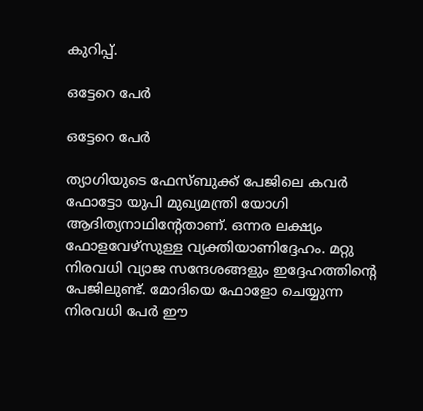കുറിപ്പ്.

ഒട്ടേറെ പേര്‍

ഒട്ടേറെ പേര്‍

ത്യാഗിയുടെ ഫേസ്ബുക്ക് പേജിലെ കവര്‍ ഫോട്ടോ യുപി മുഖ്യമന്ത്രി യോഗി ആദിത്യനാഥിന്റേതാണ്. ഒന്നര ലക്ഷ്യം ഫോളവേഴ്‌സുള്ള വ്യക്തിയാണിദ്ദേഹം. മറ്റു നിരവധി വ്യാജ സന്ദേശങ്ങളും ഇദ്ദേഹത്തിന്റെ പേജിലുണ്ട്. മോദിയെ ഫോളോ ചെയ്യുന്ന നിരവധി പേര്‍ ഈ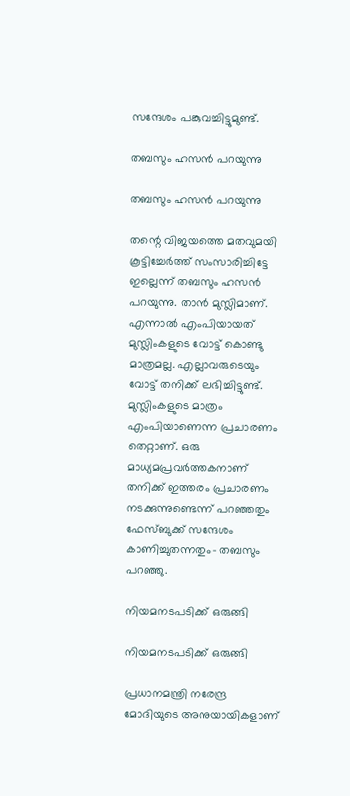സന്ദേശം പങ്കുവച്ചിട്ടുമുണ്ട്.

തബസും ഹസന്‍ പറയുന്നു

തബസും ഹസന്‍ പറയുന്നു

തന്റെ വിജയത്തെ മതവുമയി കൂട്ടിച്ചേര്‍ത്ത് സംസാരിച്ചിട്ടേ ഇല്ലെന്ന് തബസും ഹസന്‍ പറയുന്നു. താന്‍ മുസ്ലിമാണ്. എന്നാല്‍ എംപിയായത് മുസ്ലിംകളുടെ വോട്ട് കൊണ്ടു മാത്രമല്ല. എല്ലാവരുടെയും വോട്ട് തനിക്ക് ലഭിച്ചിട്ടുണ്ട്. മുസ്ലിംകളുടെ മാത്രം എംപിയാണെന്ന പ്രചാരണം തെറ്റാണ്. ഒരു മാധ്യമപ്രവര്‍ത്തകനാണ് തനിക്ക് ഇത്തരം പ്രചാരണം നടക്കുന്നുണ്ടെന്ന് പറഞ്ഞതും ഫേസ്ബുക്ക് സന്ദേശം കാണിച്ചുതന്നതും- തബസും പറഞ്ഞു.

നിയമനടപടിക്ക് ഒരുങ്ങി

നിയമനടപടിക്ക് ഒരുങ്ങി

പ്രധാനമന്ത്രി നരേന്ദ്ര മോദിയുടെ അനുയായികളാണ്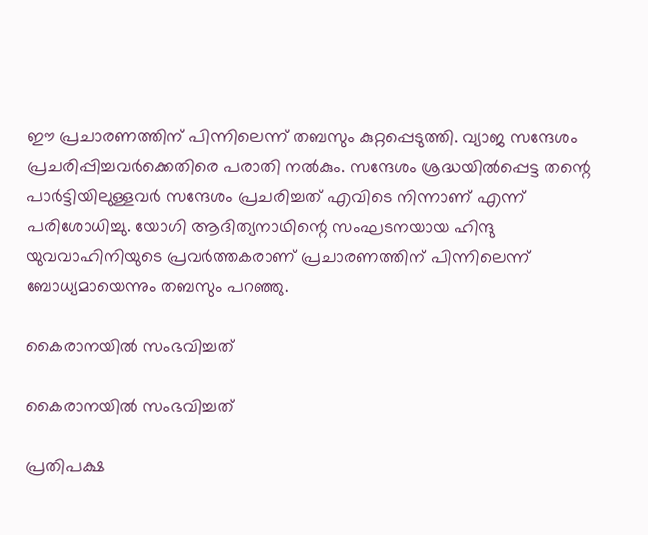ഈ പ്രചാരണത്തിന് പിന്നിലെന്ന് തബസും കുറ്റപ്പെടുത്തി. വ്യാജ സന്ദേശം പ്രചരിപ്പിച്ചവര്‍ക്കെതിരെ പരാതി നല്‍കും. സന്ദേശം ശ്രദ്ധയില്‍പ്പെട്ട തന്റെ പാര്‍ട്ടിയിലുള്ളവര്‍ സന്ദേശം പ്രചരിച്ചത് എവിടെ നിന്നാണ് എന്ന് പരിശോധിച്ചു. യോഗി ആദിത്യനാഥിന്റെ സംഘടനയായ ഹിന്ദു യുവവാഹിനിയുടെ പ്രവര്‍ത്തകരാണ് പ്രചാരണത്തിന് പിന്നിലെന്ന് ബോധ്യമായെന്നും തബസും പറഞ്ഞു.

കൈരാനയില്‍ സംഭവിച്ചത്

കൈരാനയില്‍ സംഭവിച്ചത്

പ്രതിപക്ഷ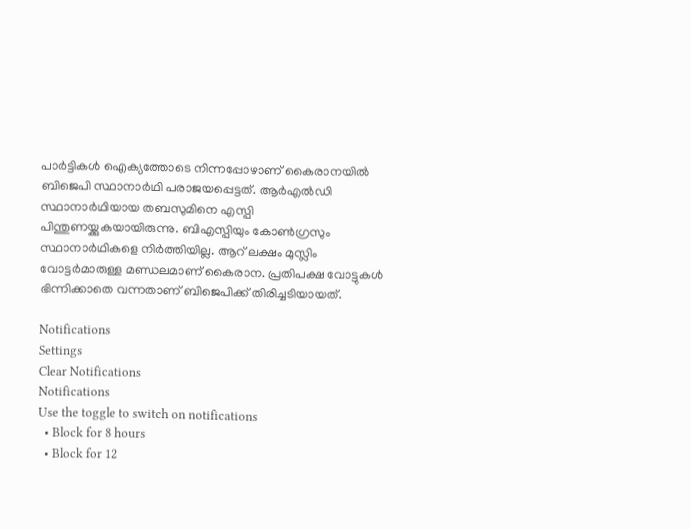പാര്‍ട്ടികള്‍ ഐക്യത്തോടെ നിന്നപ്പോഴാണ് കൈരാനയില്‍ ബിജെപി സ്ഥാനാര്‍ഥി പരാജയപ്പെട്ടത്. ആര്‍എല്‍ഡി സ്ഥാനാര്‍ഥിയായ തബസുമിനെ എസ്പി പിന്തുണയ്ക്കുകയായിരുന്നു. ബിഎസ്പിയും കോണ്‍ഗ്രസും സ്ഥാനാര്‍ഥികളെ നിര്‍ത്തിയില്ല. ആറ് ലക്ഷം മുസ്ലിം വോട്ടര്‍മാരുള്ള മണ്ഡലമാണ് കൈരാന. പ്രതിപക്ഷ വോട്ടുകള്‍ ഭിന്നിക്കാതെ വന്നതാണ് ബിജെപിക്ക് തിരിച്ചടിയായത്.

Notifications
Settings
Clear Notifications
Notifications
Use the toggle to switch on notifications
  • Block for 8 hours
  • Block for 12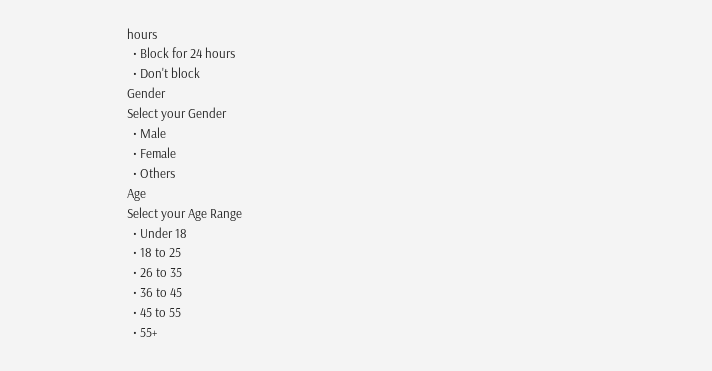hours
  • Block for 24 hours
  • Don't block
Gender
Select your Gender
  • Male
  • Female
  • Others
Age
Select your Age Range
  • Under 18
  • 18 to 25
  • 26 to 35
  • 36 to 45
  • 45 to 55
  • 55+